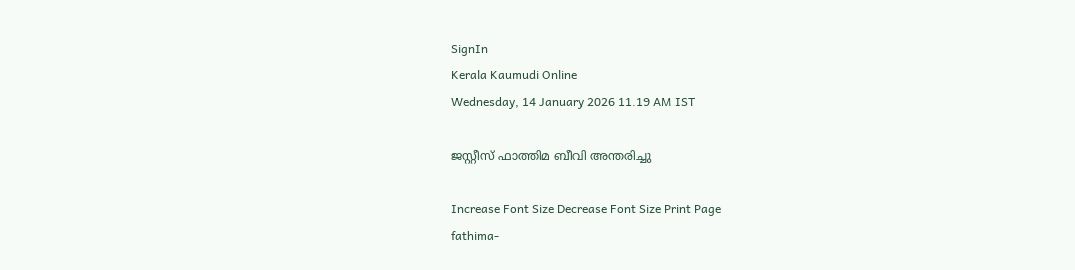SignIn
Kerala Kaumudi Online
Wednesday, 14 January 2026 11.19 AM IST

ജസ്റ്റീസ് ഫാത്തിമ ബീവി അന്തരിച്ചു

Increase Font Size Decrease Font Size Print Page
fathima-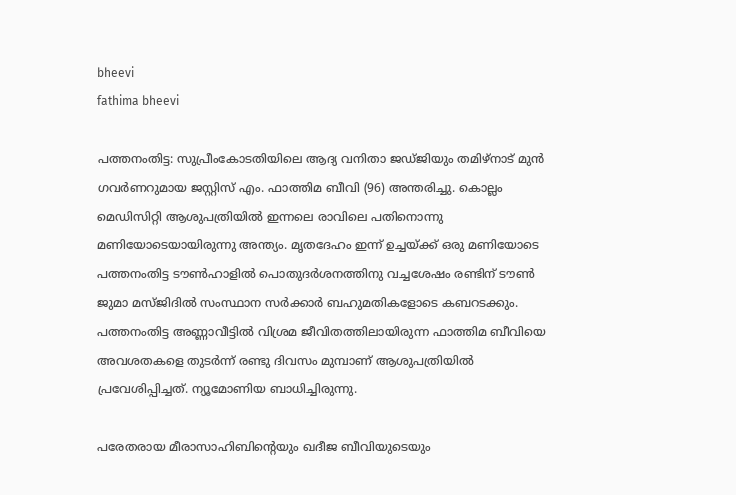bheevi
fathima bheevi

പത്തനംതിട്ട: സുപ്രീംകോടതിയിലെ ആദ്യ വനിതാ ജഡ്ജിയും തമിഴ്‌നാട് മുൻ ഗവർണറുമായ ജസ്റ്റിസ് എം. ഫാത്തിമ ബീവി (96) അന്തരിച്ചു. കൊല്ലം മെഡിസിറ്റി ആശുപത്രിയിൽ ഇന്നലെ രാവിലെ പതിനൊന്നു മണിയോടെയായിരുന്നു അന്ത്യം. മൃതദേഹം ഇന്ന് ഉച്ചയ്ക്ക് ഒരു മണിയോടെ പത്തനംതിട്ട ടൗൺഹാളിൽ പൊതുദർശനത്തിനു വച്ചശേഷം രണ്ടിന് ടൗൺ ജുമാ മസ്ജിദിൽ സംസ്ഥാന സർക്കാർ ബഹുമതികളോടെ കബറടക്കും.
പത്തനംതിട്ട അണ്ണാവീട്ടിൽ വിശ്രമ ജീവിതത്തിലായിരുന്ന ഫാത്തിമ ബീവിയെ അവശതകളെ തുടർന്ന് രണ്ടു ദിവസം മുമ്പാണ് ആശുപത്രിയിൽ പ്രവേശിപ്പിച്ചത്. ന്യൂമോണിയ ബാധിച്ചിരുന്നു.

പരേതരായ മീരാസാഹിബിന്റെയും ഖദീജ ബീവിയുടെയും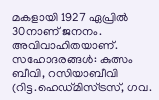മകളായി 1927 ഏപ്രിൽ 30നാണ് ജനനം. അവിവാഹിതയാണ്.
സഹോദരങ്ങൾ: കുത്സം ബീവി, റസിയാബീവി (റിട്ട.ഹെഡ്മിസ്ട്രസ്, ഗവ.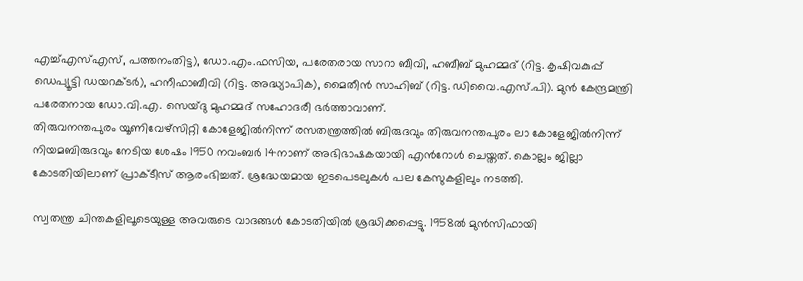എച്ച്എസ്എസ്, പത്തനംതിട്ട), ഡോ.എം.ഫസിയ, പരേതരായ സാറാ ബീവി, ഹബീബ് മുഹമ്മദ് (റിട്ട. കൃഷിവകുപ്പ് ഡെപ്യൂട്ടി ഡയറക്ടർ), ഹനീഫാബീവി (റിട്ട. അദ്ധ്യാപിക), മൈതീൻ സാഹിബ് (റിട്ട. ഡിവൈ.എസ്.പി). മുൻ കേന്ദ്രമന്ത്രി പരേതനായ ഡോ.വി.എ. സെയ്ദു മുഹമ്മദ് സഹോദരീ ഭർത്താവാണ്.
തിരുവനന്തപുരം യൂണിവേഴ്‌സിറ്റി കോളേജിൽനിന്ന് രസതന്ത്രത്തിൽ ബിരുദവും തിരുവനന്തപുരം ലാ കോളേജിൽനിന്ന് നിയമബിരുദവും നേടിയ ശേഷം 1950 നവംബർ 14നാണ് അഭിഭാഷകയായി എൻറോൾ ചെയ്തത്. കൊല്ലം ജില്ലാ കോടതിയിലാണ് പ്രാക്ടീസ് ആരംഭിച്ചത്. ശ്രദ്ധേയമായ ഇടപെടലുകൾ പല കേസുകളിലും നടത്തി.

സ്വതന്ത്ര ചിന്തകളിലൂടെയുള്ള അവരുടെ വാദങ്ങൾ കോടതിയിൽ ശ്രദ്ധിക്കപ്പെട്ടു. 1958ൽ മുൻസിഫായി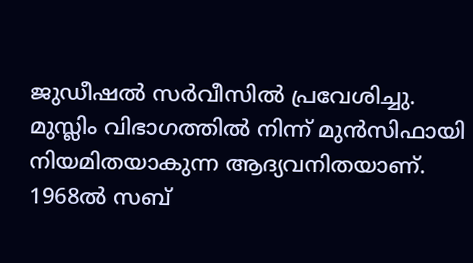ജുഡീഷൽ സർവീസിൽ പ്രവേശിച്ചു. മുസ്ലിം വിഭാഗത്തിൽ നിന്ന് മുൻസിഫായി നിയമിതയാകുന്ന ആദ്യവനിതയാണ്. 1968ൽ സബ്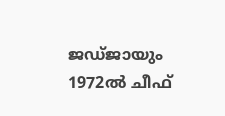ജഡ്ജായും 1972ൽ ചീഫ്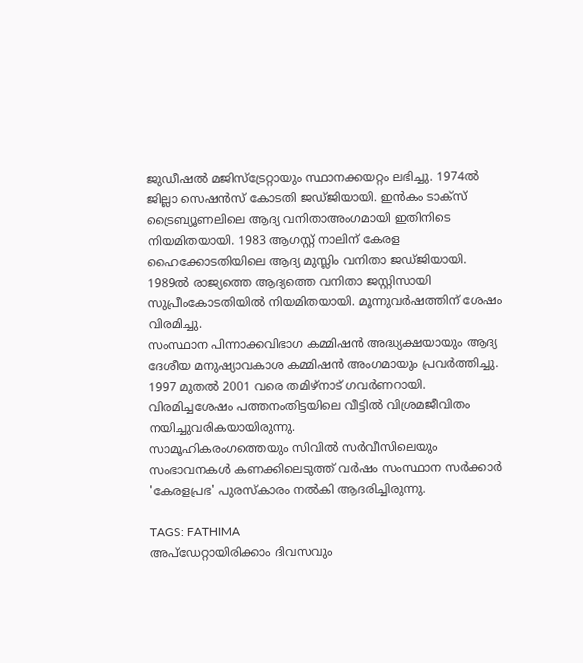ജുഡീഷൽ മജിസ്‌ട്രേറ്റായും സ്ഥാനക്കയറ്റം ലഭിച്ചു. 1974ൽ ജില്ലാ സെഷൻസ് കോടതി ജഡ്ജിയായി. ഇൻകം ടാക്‌സ് ട്രൈബ്യൂണലിലെ ആദ്യ വനിതാഅംഗമായി ഇതിനിടെ നിയമിതയായി. 1983 ആഗസ്റ്റ് നാലിന് കേരള ഹൈക്കോടതിയിലെ ആദ്യ മുസ്ലിം വനിതാ ജഡ്ജിയായി. 1989ൽ രാജ്യത്തെ ആദ്യത്തെ വനിതാ ജസ്റ്റിസായി സുപ്രീംകോടതിയിൽ നിയമിതയായി. മൂന്നുവർഷത്തിന് ശേഷം വിരമിച്ചു.
സംസ്ഥാന പിന്നാക്കവിഭാഗ കമ്മിഷൻ അദ്ധ്യക്ഷയായും ആദ്യ ദേശീയ മനുഷ്യാവകാശ കമ്മിഷൻ അംഗമായും പ്രവർത്തിച്ചു.
1997 മുതൽ 2001 വരെ തമിഴ്‌നാട് ഗവർണറായി. വിരമിച്ചശേഷം പത്തനംതിട്ടയിലെ വീട്ടിൽ വിശ്രമജീവിതം നയിച്ചുവരികയായിരുന്നു.
സാമൂഹികരംഗത്തെയും സിവിൽ സർവീസിലെയും സംഭാവനകൾ കണക്കിലെടുത്ത് വർഷം സംസ്ഥാന സർക്കാർ 'കേരളപ്രഭ' പുരസ്‌കാരം നൽകി ആദരിച്ചിരുന്നു.

TAGS: FATHIMA
അപ്ഡേറ്റായിരിക്കാം ദിവസവും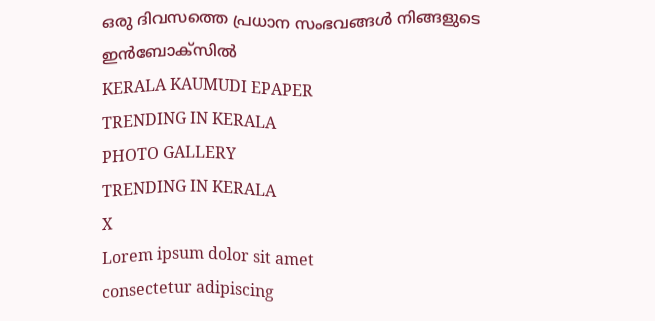ഒരു ദിവസത്തെ പ്രധാന സംഭവങ്ങൾ നിങ്ങളുടെ ഇൻബോക്സിൽ
KERALA KAUMUDI EPAPER
TRENDING IN KERALA
PHOTO GALLERY
TRENDING IN KERALA
X
Lorem ipsum dolor sit amet
consectetur adipiscing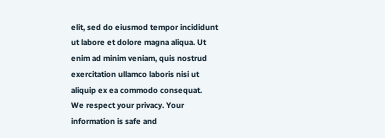elit, sed do eiusmod tempor incididunt ut labore et dolore magna aliqua. Ut enim ad minim veniam, quis nostrud exercitation ullamco laboris nisi ut aliquip ex ea commodo consequat.
We respect your privacy. Your information is safe and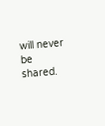will never be shared.